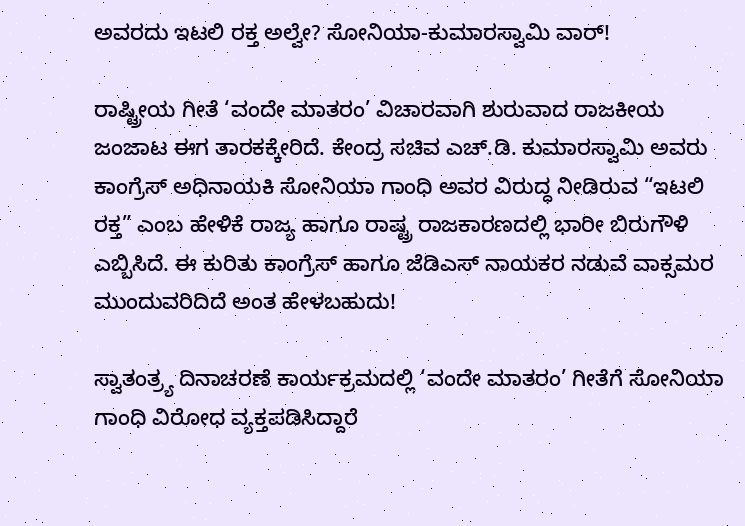ಅವರದು ಇಟಲಿ ರಕ್ತ ಅಲ್ವೇ? ಸೋನಿಯಾ-ಕುಮಾರಸ್ವಾಮಿ ವಾರ್!

ರಾಷ್ಟ್ರೀಯ ಗೀತೆ ‘ವಂದೇ ಮಾತರಂ’ ವಿಚಾರವಾಗಿ ಶುರುವಾದ ರಾಜಕೀಯ ಜಂಜಾಟ ಈಗ ತಾರಕಕ್ಕೇರಿದೆ. ಕೇಂದ್ರ ಸಚಿವ ಎಚ್.ಡಿ. ಕುಮಾರಸ್ವಾಮಿ ಅವರು ಕಾಂಗ್ರೆಸ್ ಅಧಿನಾಯಕಿ ಸೋನಿಯಾ ಗಾಂಧಿ ಅವರ ವಿರುದ್ಧ ನೀಡಿರುವ “ಇಟಲಿ ರಕ್ತ” ಎಂಬ ಹೇಳಿಕೆ ರಾಜ್ಯ ಹಾಗೂ ರಾಷ್ಟ್ರ ರಾಜಕಾರಣದಲ್ಲಿ ಭಾರೀ ಬಿರುಗೌಳಿ ಎಬ್ಬಿಸಿದೆ. ಈ ಕುರಿತು ಕಾಂಗ್ರೆಸ್ ಹಾಗೂ ಜೆಡಿಎಸ್ ನಾಯಕರ ನಡುವೆ ವಾಕ್ಸಮರ ಮುಂದುವರಿದಿದೆ ಅಂತ ಹೇಳಬಹುದು!

ಸ್ವಾತಂತ್ರ್ಯ ದಿನಾಚರಣೆ ಕಾರ್ಯಕ್ರಮದಲ್ಲಿ ‘ವಂದೇ ಮಾತರಂ’ ಗೀತೆಗೆ ಸೋನಿಯಾ ಗಾಂಧಿ ವಿರೋಧ ವ್ಯಕ್ತಪಡಿಸಿದ್ದಾರೆ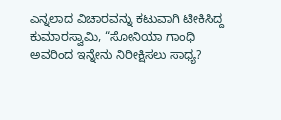ಎನ್ನಲಾದ ವಿಚಾರವನ್ನು ಕಟುವಾಗಿ ಟೀಕಿಸಿದ್ದ ಕುಮಾರಸ್ವಾಮಿ, “ಸೋನಿಯಾ ಗಾಂಧಿ ಅವರಿಂದ ಇನ್ನೇನು ನಿರೀಕ್ಷಿಸಲು ಸಾಧ್ಯ?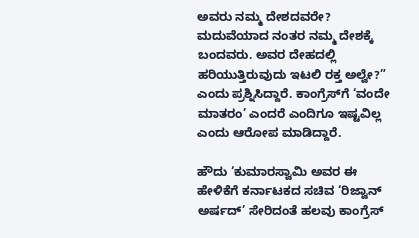ಅವರು ನಮ್ಮ ದೇಶದವರೇ? ಮದುವೆಯಾದ ನಂತರ ನಮ್ಮ ದೇಶಕ್ಕೆ ಬಂದವರು. ಅವರ ದೇಹದಲ್ಲಿ ಹರಿಯುತ್ತಿರುವುದು ಇಟಲಿ ರಕ್ತ ಅಲ್ವೇ?” ಎಂದು ಪ್ರಶ್ನಿಸಿದ್ದಾರೆ. ಕಾಂಗ್ರೆಸ್‌ಗೆ ‘ವಂದೇ ಮಾತರಂ’ ಎಂದರೆ ಎಂದಿಗೂ ಇಷ್ಟವಿಲ್ಲ ಎಂದು ಆರೋಪ ಮಾಡಿದ್ದಾರೆ.

ಹೌದು ‘ಕುಮಾರಸ್ವಾಮಿ ಅವರ ಈ ಹೇಳಿಕೆಗೆ ಕರ್ನಾಟಕದ ಸಚಿವ ‘ರಿಜ್ವಾನ್ ಅರ್ಷದ್’ ಸೇರಿದಂತೆ ಹಲವು ಕಾಂಗ್ರೆಸ್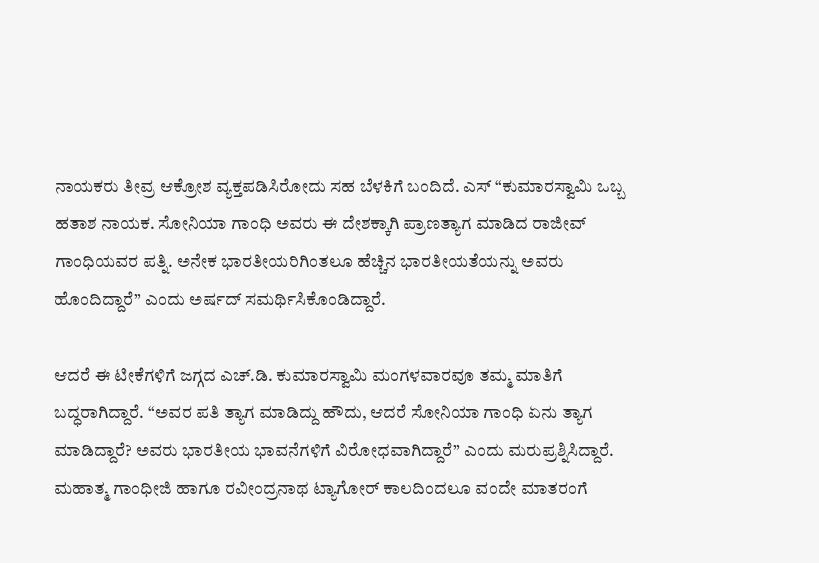ನಾಯಕರು ತೀವ್ರ ಆಕ್ರೋಶ ವ್ಯಕ್ತಪಡಿಸಿರೋದು ಸಹ ಬೆಳಕಿಗೆ ಬಂದಿದೆ. ಎಸ್ “ಕುಮಾರಸ್ವಾಮಿ ಒಬ್ಬ ಹತಾಶ ನಾಯಕ. ಸೋನಿಯಾ ಗಾಂಧಿ ಅವರು ಈ ದೇಶಕ್ಕಾಗಿ ಪ್ರಾಣತ್ಯಾಗ ಮಾಡಿದ ರಾಜೀವ್ ಗಾಂಧಿಯವರ ಪತ್ನಿ. ಅನೇಕ ಭಾರತೀಯರಿಗಿಂತಲೂ ಹೆಚ್ಚಿನ ಭಾರತೀಯತೆಯನ್ನು ಅವರು ಹೊಂದಿದ್ದಾರೆ” ಎಂದು ಅರ್ಷದ್ ಸಮರ್ಥಿಸಿಕೊಂಡಿದ್ದಾರೆ.

ಆದರೆ ಈ ಟೀಕೆಗಳಿಗೆ ಜಗ್ಗದ ಎಚ್.ಡಿ. ಕುಮಾರಸ್ವಾಮಿ ಮಂಗಳವಾರವೂ ತಮ್ಮ ಮಾತಿಗೆ ಬದ್ಧರಾಗಿದ್ದಾರೆ. “ಅವರ ಪತಿ ತ್ಯಾಗ ಮಾಡಿದ್ದು ಹೌದು, ಆದರೆ ಸೋನಿಯಾ ಗಾಂಧಿ ಏನು ತ್ಯಾಗ ಮಾಡಿದ್ದಾರೆ? ಅವರು ಭಾರತೀಯ ಭಾವನೆಗಳಿಗೆ ವಿರೋಧವಾಗಿದ್ದಾರೆ” ಎಂದು ಮರುಪ್ರಶ್ನಿಸಿದ್ದಾರೆ. ಮಹಾತ್ಮ ಗಾಂಧೀಜಿ ಹಾಗೂ ರವೀಂದ್ರನಾಥ ಟ್ಯಾಗೋರ್ ಕಾಲದಿಂದಲೂ ವಂದೇ ಮಾತರಂಗೆ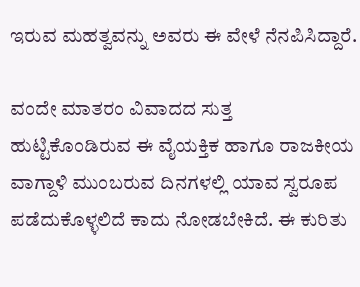ಇರುವ ಮಹತ್ವವನ್ನು ಅವರು ಈ ವೇಳೆ ನೆನಪಿಸಿದ್ದಾರೆ.

ವಂದೇ ಮಾತರಂ ವಿವಾದದ ಸುತ್ತ ಹುಟ್ಟಿಕೊಂಡಿರುವ ಈ ವೈಯಕ್ತಿಕ ಹಾಗೂ ರಾಜಕೀಯ ವಾಗ್ದಾಳಿ ಮುಂಬರುವ ದಿನಗಳಲ್ಲಿ ಯಾವ ಸ್ವರೂಪ ಪಡೆದುಕೊಳ್ಳಲಿದೆ ಕಾದು ನೋಡಬೇಕಿದೆ. ಈ ಕುರಿತು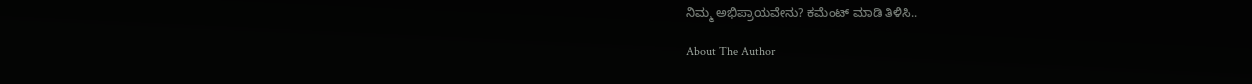ನಿಮ್ಮ ಅಭಿಪ್ರಾಯವೇನು? ಕಮೆಂಟ್ ಮಾಡಿ ತಿಳಿಸಿ..

About The Author